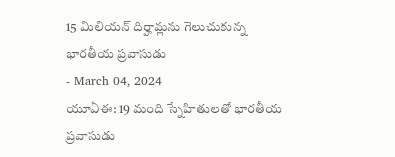15 మిలియన్ దిర్హామ్లను గెలుచుకున్న భారతీయ ప్రవాసుడు
- March 04, 2024
యూఏఈ: 19 మంది స్నేహితులతో భారతీయ ప్రవాసుడు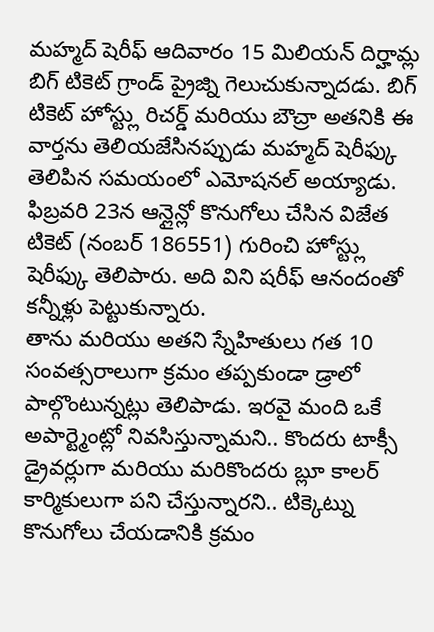మహ్మద్ షెరీఫ్ ఆదివారం 15 మిలియన్ దిర్హామ్ల బిగ్ టికెట్ గ్రాండ్ ప్రైజ్ని గెలుచుకున్నాదడు. బిగ్ టికెట్ హోస్ట్లు రిచర్డ్ మరియు బౌచ్రా అతనికి ఈ వార్తను తెలియజేసినప్పుడు మహ్మద్ షెరీఫ్కు తెలిపిన సమయంలో ఎమోషనల్ అయ్యాడు. ఫిబ్రవరి 23న ఆన్లైన్లో కొనుగోలు చేసిన విజేత టికెట్ (నంబర్ 186551) గురించి హోస్ట్లు షెరీఫ్కు తెలిపారు. అది విని షరీఫ్ ఆనందంతో కన్నీళ్లు పెట్టుకున్నారు.
తాను మరియు అతని స్నేహితులు గత 10 సంవత్సరాలుగా క్రమం తప్పకుండా డ్రాలో పాల్గొంటున్నట్లు తెలిపాడు. ఇరవై మంది ఒకే అపార్ట్మెంట్లో నివసిస్తున్నామని.. కొందరు టాక్సీ డ్రైవర్లుగా మరియు మరికొందరు బ్లూ కాలర్ కార్మికులుగా పని చేస్తున్నారని.. టిక్కెట్ను కొనుగోలు చేయడానికి క్రమం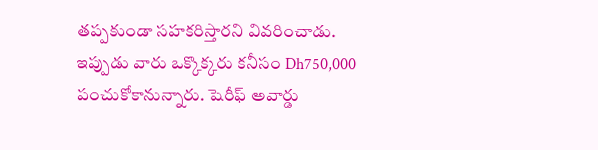తప్పకుండా సహకరిస్తారని వివరించాడు. ఇప్పుడు వారు ఒక్కొక్కరు కనీసం Dh750,000 పంచుకోకానున్నారు. షెరీఫ్ అవార్డు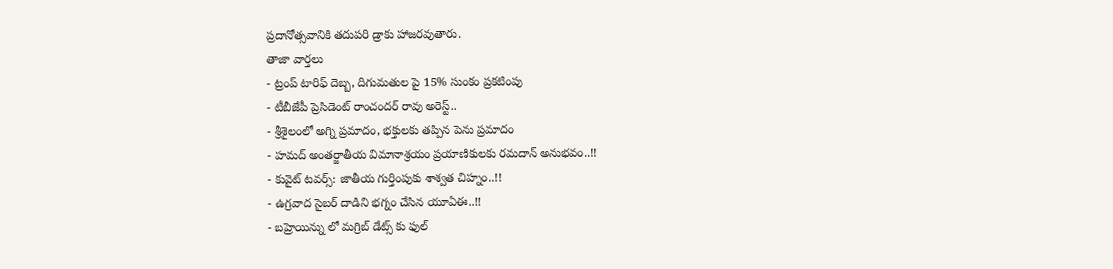ప్రదానోత్సవానికి తదుపరి డ్రాకు హాజరవుతారు.
తాజా వార్తలు
- ట్రంప్ టారిఫ్ దెబ్బ, దిగుమతుల పై 15% సుంకం ప్రకటింపు
- టీబీజేపీ ప్రెసిడెంట్ రాంచందర్ రావు అరెస్ట్..
- శ్రీశైలంలో అగ్ని ప్రమాదం, భక్తులకు తప్పిన పెను ప్రమాదం
- హమద్ అంతర్జాతీయ విమానాశ్రయం ప్రయాణికులకు రమదాన్ అనుభవం..!!
- కువైట్ టవర్స్: జాతీయ గుర్తింపుకు శాశ్వత చిహ్నం..!!
- ఉగ్రవాద సైబర్ దాడిని భగ్నం చేసిన యూఏఈ..!!
- బహ్రెయిన్ను లో మగ్రిబ్ డేట్స్ కు ఫుల్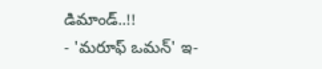డిమాండ్..!!
- 'మరూఫ్ ఒమన్' ఇ-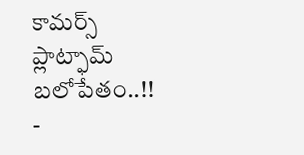కామర్స్ ప్లాట్ఫామ్ బలోపేతం..!!
-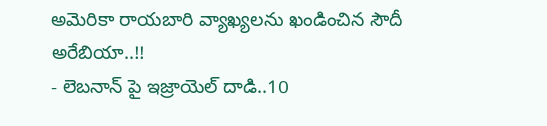అమెరికా రాయబారి వ్యాఖ్యలను ఖండించిన సౌదీ అరేబియా..!!
- లెబనాన్ పై ఇజ్రాయెల్ దాడి..10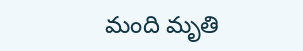మంది మృతి